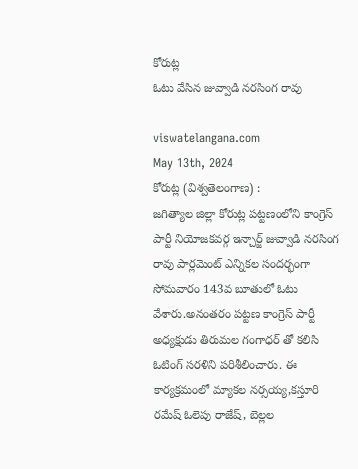కోరుట్ల
ఓటు వేసిన జువ్వాడి నరసింగ రావు

viswatelangana.com
May 13th, 2024
కోరుట్ల (విశ్వతెలంగాణ) :
జగిత్యాల జిల్లా కోరుట్ల పట్టణంలోని కాంగ్రెస్ పార్టీ నియోజకవర్గ ఇన్చార్జ్ జువ్వాడి నరసింగ రావు పార్లమెంట్ ఎన్నికల సందర్భంగా సోమవారం 143వ బూతులో ఓటు వేశారు.అనంతరం పట్టణ కాంగ్రెస్ పార్టీ అధ్యక్షుడు తిరుమల గంగాధర్ తో కలిసి ఓటింగ్ సరళిని పరిశీలించారు. ఈ కార్యక్రమంలో మ్యాకల నర్సయ్య,కస్తూరి రమేష్ ఓలెపు రాజేష్, బెల్లల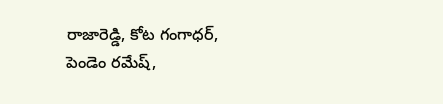రాజారెడ్డి, కోట గంగాధర్, పెండెం రమేష్,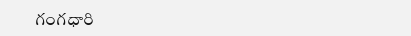గంగధారి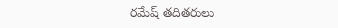రమేష్ తదితరులు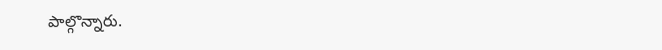పాల్గొన్నారు.